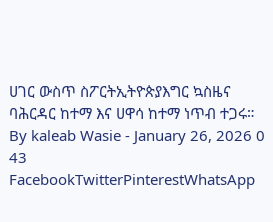ሀገር ውስጥ ስፖርትኢትዮጵያእግር ኳስዜና ባሕርዳር ከተማ እና ሀዋሳ ከተማ ነጥብ ተጋሩ። By kaleab Wasie - January 26, 2026 0 43 FacebookTwitterPinterestWhatsApp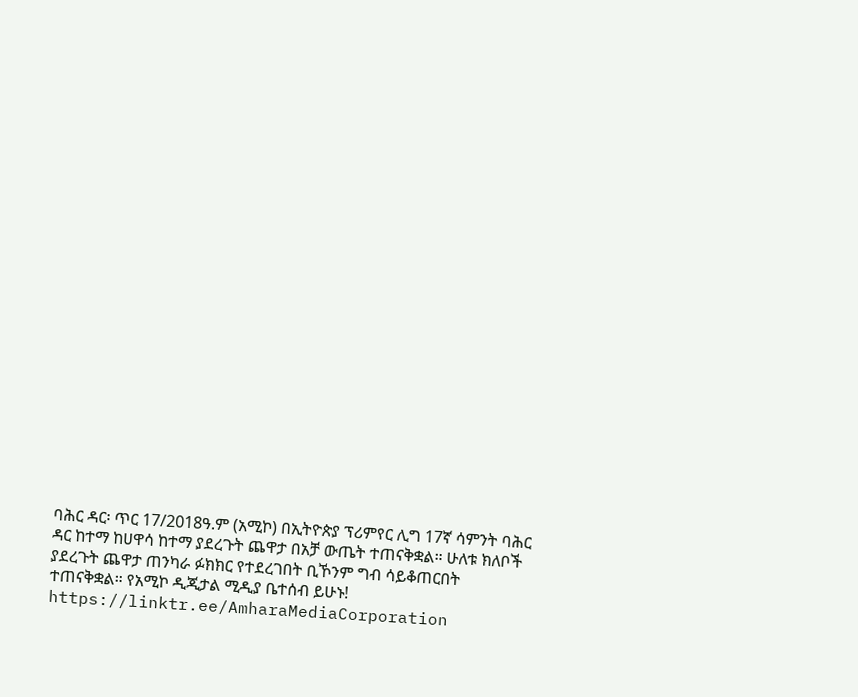ባሕር ዳር፡ ጥር 17/2018ዓ.ም (አሚኮ) በኢትዮጵያ ፕሪምየር ሊግ 17ኛ ሳምንት ባሕር ዳር ከተማ ከሀዋሳ ከተማ ያደረጉት ጨዋታ በአቻ ውጤት ተጠናቅቋል። ሁለቱ ክለቦች ያደረጉት ጨዋታ ጠንካራ ፉክክር የተደረገበት ቢኾንም ግብ ሳይቆጠርበት ተጠናቅቋል። የአሚኮ ዲጂታል ሚዲያ ቤተሰብ ይሁኑ! https://linktr.ee/AmharaMediaCorporation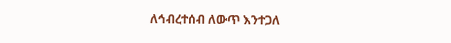ለኅብረተሰብ ለውጥ እንተጋለ